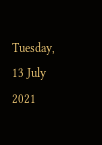Tuesday, 13 July 2021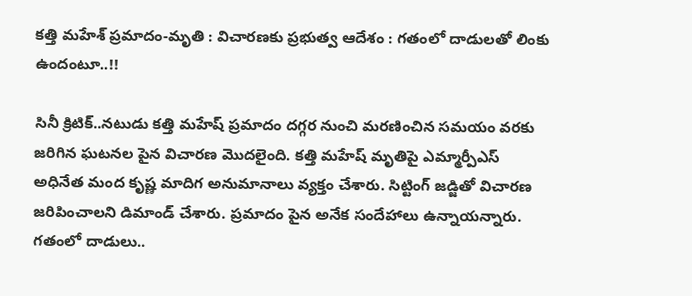కత్తి మహేశ్ ప్రమాదం-మృతి : విచారణకు ప్రభుత్వ ఆదేశం : గతంలో దాడులతో లింకు ఉందంటూ..!!

సినీ క్రిటిక్..నటుడు కత్తి మహేష్ ప్రమాదం దగ్గర నుంచి మరణించిన సమయం వరకు జరిగిన ఘటనల పైన విచారణ మొదలైంది. కత్తి మహేష్ మృతిపై ఎమ్మార్పీఎస్ అధినేత మంద కృష్ణ మాదిగ అనుమానాలు వ్యక్తం చేశారు. సిట్టింగ్ జడ్జితో విచారణ జరిపించాలని డిమాండ్ చేశారు. ప్రమాదం పైన అనేక సందేహాలు ఉన్నాయన్నారు. గతంలో దాడులు..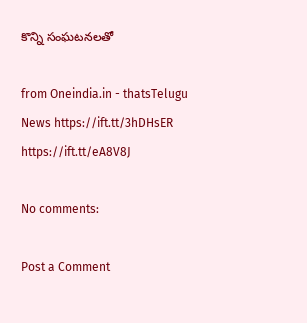కొన్ని సంఘటనలతో

from Oneindia.in - thatsTelugu News https://ift.tt/3hDHsER
https://ift.tt/eA8V8J

No comments:

Post a Comment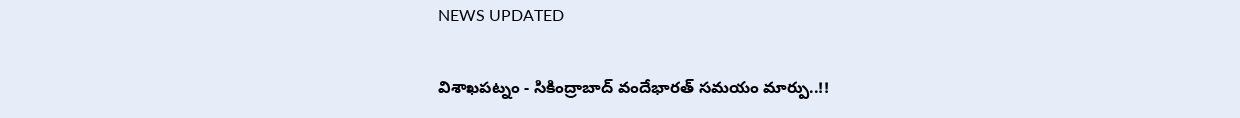NEWS UPDATED

విశాఖపట్నం - సికింద్రాబాద్ వందేభారత్ సమయం మార్పు..!!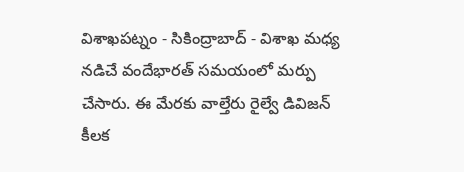విశాఖపట్నం - సికింద్రాబాద్ - విశాఖ మధ్య నడిచే వందేభారత్ సమయంలో మర్పు చేసారు. ఈ మేరకు వాల్తేరు రైల్వే డివిజన్ కీలక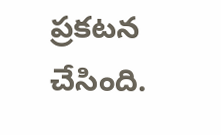ప్రకటన చేసింది.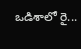ఒడిశాలో రై...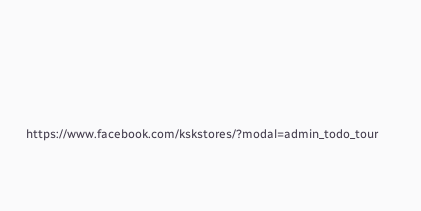https://www.facebook.com/kskstores/?modal=admin_todo_tour